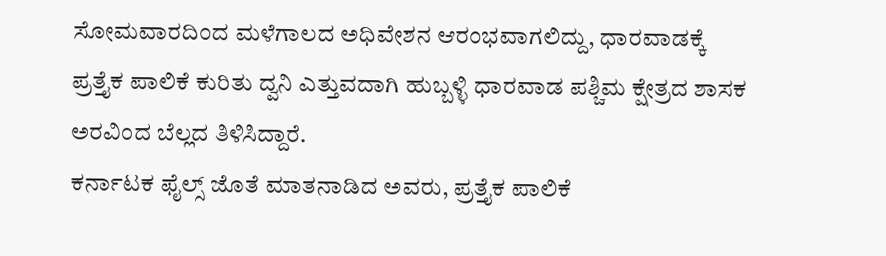ಸೋಮವಾರದಿಂದ ಮಳೆಗಾಲದ ಅಧಿವೇಶನ ಆರಂಭವಾಗಲಿದ್ದು, ಧಾರವಾಡಕ್ಕೆ ಪ್ರತ್ತೈಕ ಪಾಲಿಕೆ ಕುರಿತು ದ್ವನಿ ಎತ್ತುವದಾಗಿ ಹುಬ್ಬಳ್ಳಿ ಧಾರವಾಡ ಪಶ್ಚಿಮ ಕ್ಷೇತ್ರದ ಶಾಸಕ ಅರವಿಂದ ಬೆಲ್ಲದ ತಿಳಿಸಿದ್ದಾರೆ.
ಕರ್ನಾಟಕ ಫೈಲ್ಸ್ ಜೊತೆ ಮಾತನಾಡಿದ ಅವರು, ಪ್ರತ್ತೈಕ ಪಾಲಿಕೆ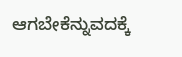ಆಗಬೇಕೆನ್ನುವದಕ್ಕೆ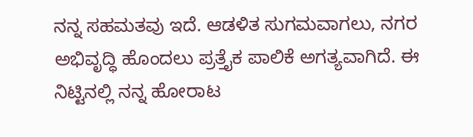ನನ್ನ ಸಹಮತವು ಇದೆ. ಆಡಳಿತ ಸುಗಮವಾಗಲು, ನಗರ ಅಭಿವೃದ್ಧಿ ಹೊಂದಲು ಪ್ರತ್ತೈಕ ಪಾಲಿಕೆ ಅಗತ್ಯವಾಗಿದೆ. ಈ ನಿಟ್ಟಿನಲ್ಲಿ ನನ್ನ ಹೋರಾಟ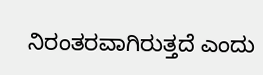ನಿರಂತರವಾಗಿರುತ್ತದೆ ಎಂದು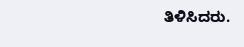ತಿಳಿಸಿದರು.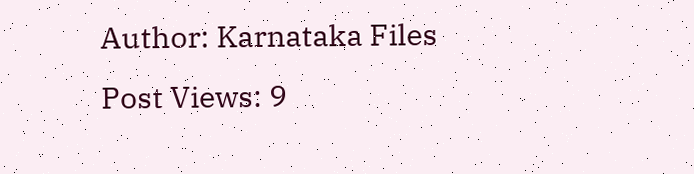Author: Karnataka Files
Post Views: 9